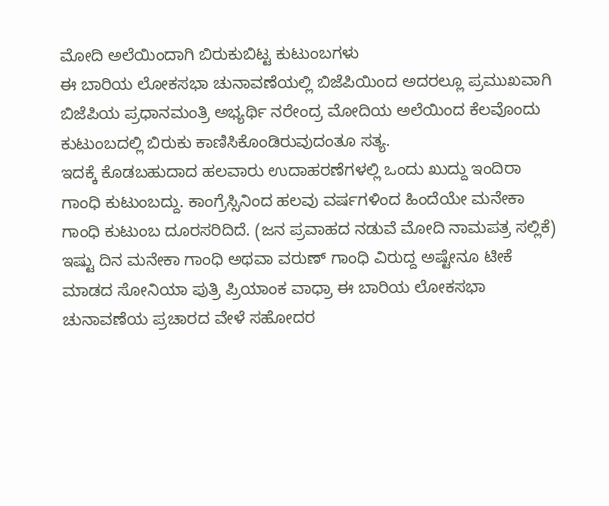ಮೋದಿ ಅಲೆಯಿಂದಾಗಿ ಬಿರುಕುಬಿಟ್ಟ ಕುಟುಂಬಗಳು
ಈ ಬಾರಿಯ ಲೋಕಸಭಾ ಚುನಾವಣೆಯಲ್ಲಿ ಬಿಜೆಪಿಯಿಂದ ಅದರಲ್ಲೂ ಪ್ರಮುಖವಾಗಿ ಬಿಜೆಪಿಯ ಪ್ರಧಾನಮಂತ್ರಿ ಅಭ್ಯರ್ಥಿ ನರೇಂದ್ರ ಮೋದಿಯ ಅಲೆಯಿಂದ ಕೆಲವೊಂದು ಕುಟುಂಬದಲ್ಲಿ ಬಿರುಕು ಕಾಣಿಸಿಕೊಂಡಿರುವುದಂತೂ ಸತ್ಯ.
ಇದಕ್ಕೆ ಕೊಡಬಹುದಾದ ಹಲವಾರು ಉದಾಹರಣೆಗಳಲ್ಲಿ ಒಂದು ಖುದ್ದು ಇಂದಿರಾ ಗಾಂಧಿ ಕುಟುಂಬದ್ದು. ಕಾಂಗ್ರೆಸ್ಸಿನಿಂದ ಹಲವು ವರ್ಷಗಳಿಂದ ಹಿಂದೆಯೇ ಮನೇಕಾ ಗಾಂಧಿ ಕುಟುಂಬ ದೂರಸರಿದಿದೆ. (ಜನ ಪ್ರವಾಹದ ನಡುವೆ ಮೋದಿ ನಾಮಪತ್ರ ಸಲ್ಲಿಕೆ)
ಇಷ್ಟು ದಿನ ಮನೇಕಾ ಗಾಂಧಿ ಅಥವಾ ವರುಣ್ ಗಾಂಧಿ ವಿರುದ್ದ ಅಷ್ಟೇನೂ ಟೀಕೆ ಮಾಡದ ಸೋನಿಯಾ ಪುತ್ರಿ ಪ್ರಿಯಾಂಕ ವಾಧ್ರಾ ಈ ಬಾರಿಯ ಲೋಕಸಭಾ ಚುನಾವಣೆಯ ಪ್ರಚಾರದ ವೇಳೆ ಸಹೋದರ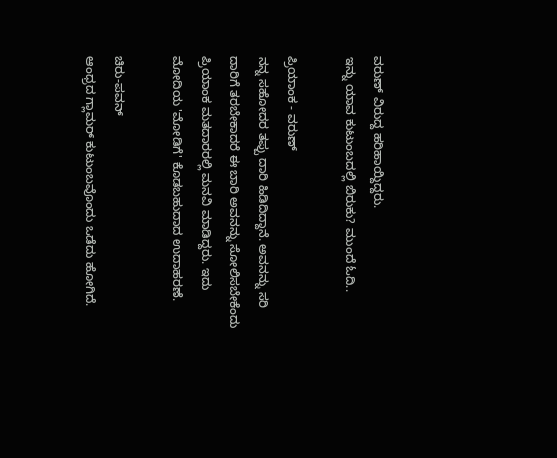ವರುಣ್ ವಿರುದ್ದ ಹರಿಹಾಯ್ದಿದ್ದರು.
ಇನ್ನು ಯಾವ ಕುಟುಂಬದಲ್ಲಿ ಬಿರುಕು? ಮುಂದೆ ಓದಿ..

ಪ್ರಿಯಾಂಕ - ವರುಣ್
ನನ್ನ ಸಹೋದರ ತಪ್ಪು ದಾರಿ ಹಿಡಿದಿದ್ದಾನೆ. ಅವನನ್ನು ಸರಿ ದಾರಿಗೆ ತರಬೇಕಾದರೆ ಈ ಬಾರಿ ಅವನನ್ನು ಸೋಲಿಸಬೇಕೆಂದು ಪ್ರಿಯಾಂಕ ಮತದಾರರಲ್ಲಿ ಮನವಿ ಮಾಡಿದ್ದರು. ಇದು ಮೋದಿಯ 'ಮೋಡಿಗೆ' ಕೊಡಬಹುದಾದ ಉದಾಹರಣೆ.

ಚಿರು-ಪವನ್
ಆಂಧ್ರದ ಗ್ಲಾಮರ್ ಕುಟುಂಬವೊಂದು ಒಡೆದು ಹೋಗಿದೆ.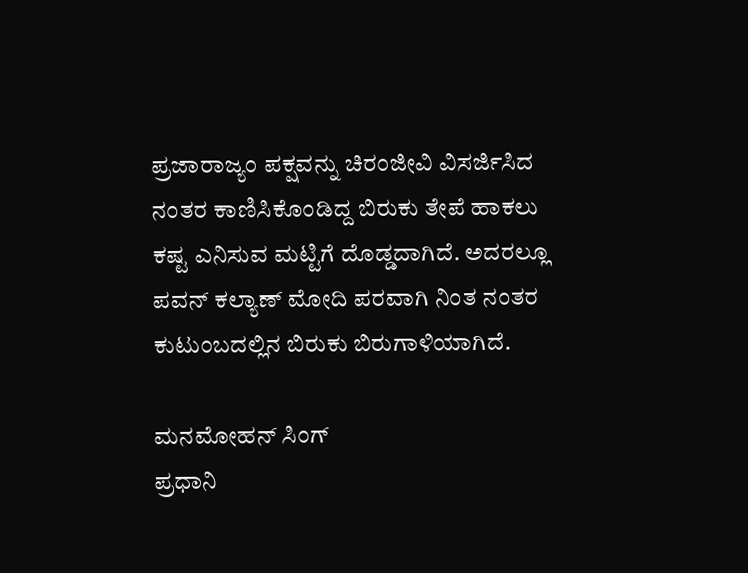ಪ್ರಜಾರಾಜ್ಯಂ ಪಕ್ಷವನ್ನು ಚಿರಂಜೀವಿ ವಿಸರ್ಜಿಸಿದ ನಂತರ ಕಾಣಿಸಿಕೊಂಡಿದ್ದ ಬಿರುಕು ತೇಪೆ ಹಾಕಲು ಕಷ್ಟ ಎನಿಸುವ ಮಟ್ಟಿಗೆ ದೊಡ್ಡದಾಗಿದೆ. ಅದರಲ್ಲೂ ಪವನ್ ಕಲ್ಯಾಣ್ ಮೋದಿ ಪರವಾಗಿ ನಿಂತ ನಂತರ ಕುಟುಂಬದಲ್ಲಿನ ಬಿರುಕು ಬಿರುಗಾಳಿಯಾಗಿದೆ.

ಮನಮೋಹನ್ ಸಿಂಗ್
ಪ್ರಧಾನಿ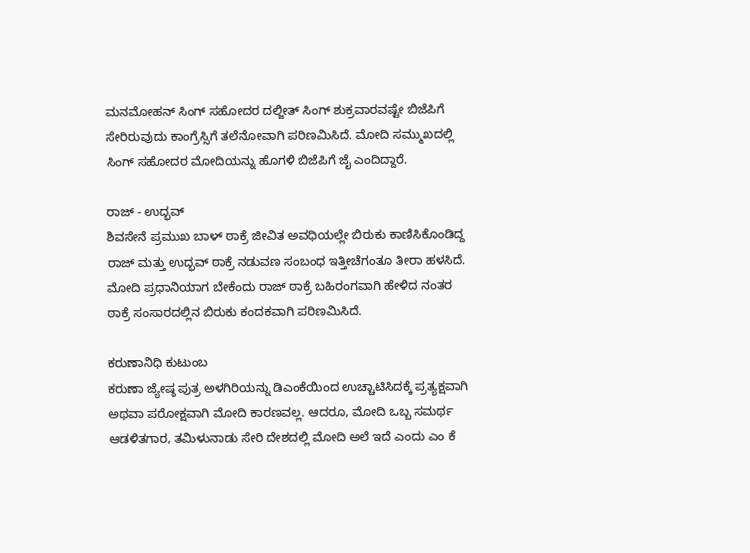ಮನಮೋಹನ್ ಸಿಂಗ್ ಸಹೋದರ ದಲ್ಜೀತ್ ಸಿಂಗ್ ಶುಕ್ರವಾರವಷ್ಟೇ ಬಿಜೆಪಿಗೆ ಸೇರಿರುವುದು ಕಾಂಗ್ರೆಸ್ಸಿಗೆ ತಲೆನೋವಾಗಿ ಪರಿಣಮಿಸಿದೆ. ಮೋದಿ ಸಮ್ಮುಖದಲ್ಲಿ ಸಿಂಗ್ ಸಹೋದರ ಮೋದಿಯನ್ನು ಹೊಗಳಿ ಬಿಜೆಪಿಗೆ ಜೈ ಎಂದಿದ್ದಾರೆ.

ರಾಜ್ - ಉದ್ಭವ್
ಶಿವಸೇನೆ ಪ್ರಮುಖ ಬಾಳ್ ಠಾಕ್ರೆ ಜೀವಿತ ಅವಧಿಯಲ್ಲೇ ಬಿರುಕು ಕಾಣಿಸಿಕೊಂಡಿದ್ದ ರಾಜ್ ಮತ್ತು ಉದ್ಭವ್ ಠಾಕ್ರೆ ನಡುವಣ ಸಂಬಂಧ ಇತ್ತೀಚೆಗಂತೂ ತೀರಾ ಹಳಸಿದೆ. ಮೋದಿ ಪ್ರಧಾನಿಯಾಗ ಬೇಕೆಂದು ರಾಜ್ ಠಾಕ್ರೆ ಬಹಿರಂಗವಾಗಿ ಹೇಳಿದ ನಂತರ ಠಾಕ್ರೆ ಸಂಸಾರದಲ್ಲಿನ ಬಿರುಕು ಕಂದಕವಾಗಿ ಪರಿಣಮಿಸಿದೆ.

ಕರುಣಾನಿಧಿ ಕುಟುಂಬ
ಕರುಣಾ ಜ್ಯೇಷ್ಠ ಪುತ್ರ ಅಳಗಿರಿಯನ್ನು ಡಿಎಂಕೆಯಿಂದ ಉಚ್ಚಾಟಿಸಿದಕ್ಕೆ ಪ್ರತ್ಯಕ್ಷವಾಗಿ ಅಥವಾ ಪರೋಕ್ಷವಾಗಿ ಮೋದಿ ಕಾರಣವಲ್ಲ. ಆದರೂ, ಮೋದಿ ಒಬ್ಬ ಸಮರ್ಥ ಆಡಳಿತಗಾರ, ತಮಿಳುನಾಡು ಸೇರಿ ದೇಶದಲ್ಲಿ ಮೋದಿ ಅಲೆ ಇದೆ ಎಂದು ಎಂ ಕೆ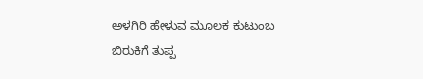ಅಳಗಿರಿ ಹೇಳುವ ಮೂಲಕ ಕುಟುಂಬ ಬಿರುಕಿಗೆ ತುಪ್ಪ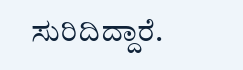ಸುರಿದಿದ್ದಾರೆ.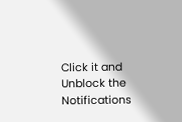Click it and Unblock the Notifications